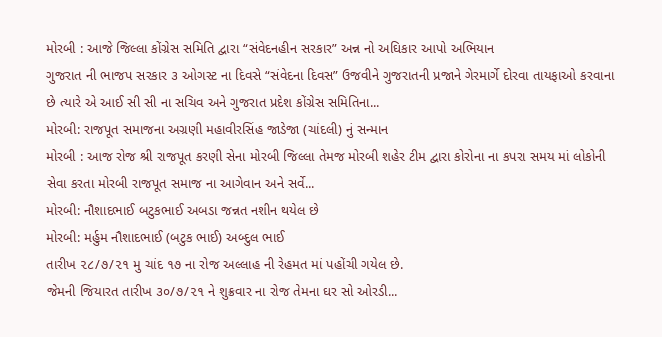મોરબી : આજે જિલ્લા કોંગ્રેસ સમિતિ દ્વારા “સંવેદનહીન સરકાર” અન્ન નો અઘિકાર આપો અભિયાન
ગુજરાત ની ભાજપ સરકાર ૩ ઓગસ્ટ ના દિવસે “સંવેદના દિવસ” ઉજવીને ગુજરાતની પ્રજાને ગેરમાર્ગે દોરવા તાયફાઓ કરવાના છે ત્યારે એ આઈ સી સી ના સચિવ અને ગુજરાત પ્રદેશ કોંગ્રેસ સમિતિના...
મોરબી: રાજપૂત સમાજના અગ્રણી મહાવીરસિંહ જાડેજા (ચાંદલી) નું સન્માન
મોરબી : આજ રોજ શ્રી રાજપૂત કરણી સેના મોરબી જિલ્લા તેમજ મોરબી શહેર ટીમ દ્વારા કોરોના ના કપરા સમય માં લોકોની સેવા કરતા મોરબી રાજપૂત સમાજ ના આગેવાન અને સર્વે...
મોરબી: નૌશાદભાઈ બટુકભાઈ અબડા જન્નત નશીન થયેલ છે
મોરબી: મર્હુમ નૌશાદભાઈ (બટુક ભાઈ) અબ્દુલ ભાઈ
તારીખ ૨૮/૭/૨૧ મુ ચાંદ ૧૭ ના રોજ અલ્લાહ ની રેહમત માં પહોંચી ગયેલ છે.
જેમની જિયારત તારીખ ૩૦/૭/૨૧ ને શુક્રવાર ના રોજ તેમના ઘર સો ઓરડી...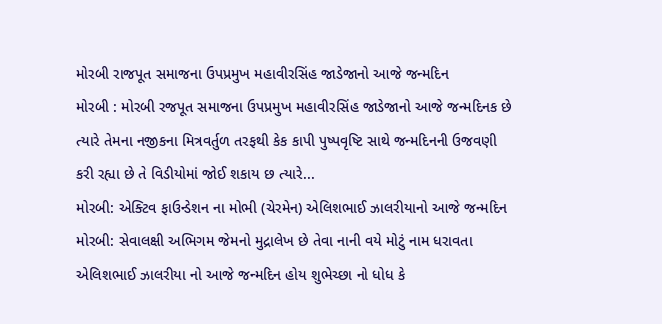મોરબી રાજપૂત સમાજના ઉપપ્રમુખ મહાવીરસિંહ જાડેજાનો આજે જન્મદિન
મોરબી : મોરબી રજપૂત સમાજના ઉપપ્રમુખ મહાવીરસિંહ જાડેજાનો આજે જન્મદિનક છે
ત્યારે તેમના નજીકના મિત્રવર્તુળ તરફથી કેક કાપી પુષ્પવૃષ્ટિ સાથે જન્મદિનની ઉજવણી કરી રહ્યા છે તે વિડીયોમાં જોઈ શકાય છ ત્યારે...
મોરબી: એક્ટિવ ફાઉન્ડેશન ના મોભી (ચેરમેન) એલિશભાઈ ઝાલરીયાનો આજે જન્મદિન
મોરબી: સેવાલક્ષી અભિગમ જેમનો મુદ્રાલેખ છે તેવા નાની વયે મોટું નામ ધરાવતા એલિશભાઈ ઝાલરીયા નો આજે જન્મદિન હોય શુભેચ્છા નો ધોધ કે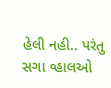હેલી નહી.. પરંતુ સગા વ્હાલઓ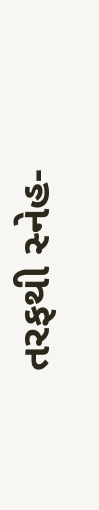તરફથી સ્નેહ-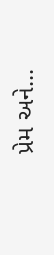પ્રેમ અને...